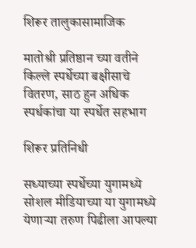शिरूर तालुकासामाजिक

मातोश्री प्रतिष्ठान च्या वतीने किल्ले स्पर्धेच्या बक्षीसाचे वितरण, साठ हुन अधिक स्पर्धकांचा या स्पर्धेत सहभाग

शिरूर प्रतिनिधी

सध्याच्या स्पर्धेच्या युगामध्ये सोशल मीडियाच्या या युगामध्ये येणाऱ्या तरुण पिढीला आपल्या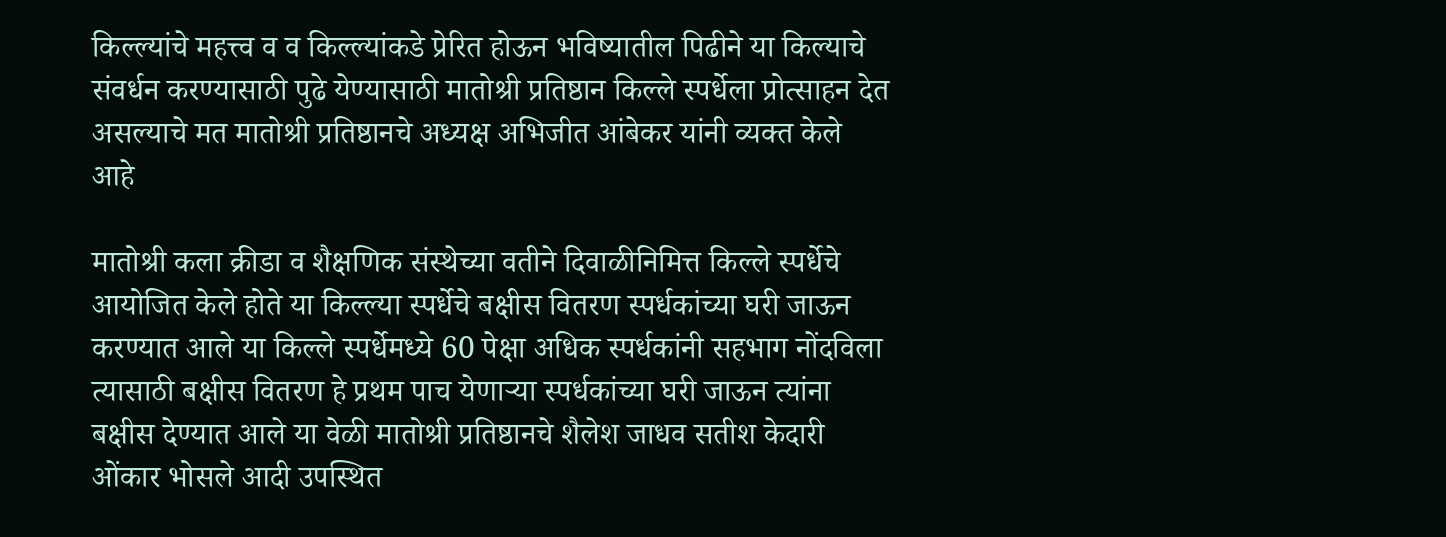किल्ल्यांचे महत्त्व व व किल्ल्यांकडे प्रेरित होऊन भविष्यातील पिढीने या किल्याचे संवर्धन करण्यासाठी पुढे येण्यासाठी मातोश्री प्रतिष्ठान किल्ले स्पर्धेला प्रोत्साहन देत असल्याचे मत मातोश्री प्रतिष्ठानचे अध्यक्ष अभिजीत आंबेकर यांनी व्यक्त केले आहे

मातोश्री कला क्रीडा व शैक्षणिक संस्थेच्या वतीने दिवाळीनिमित्त किल्ले स्पर्धेचे आयोजित केले होते या किल्ल्या स्पर्धेचे बक्षीस वितरण स्पर्धकांच्या घरी जाऊन करण्यात आले या किल्ले स्पर्धेमध्ये 60 पेक्षा अधिक स्पर्धकांनी सहभाग नोंदविला त्यासाठी बक्षीस वितरण हे प्रथम पाच येणाऱ्या स्पर्धकांच्या घरी जाऊन त्यांना बक्षीस देण्यात आले या वेळी मातोश्री प्रतिष्ठानचे शैलेश जाधव सतीश केदारी ओंकार भोसले आदी उपस्थित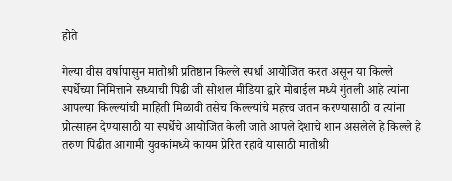होते

गेल्या वीस वर्षापासुन मातोश्री प्रतिष्ठान किल्ले स्पर्धा आयोजित करत असून या किल्ले स्पर्धेच्या निमित्ताने सध्याची पिढी जी सोशल मीडिया द्वारे मोबाईल मध्ये गुंतली आहे त्यांना आपल्या किल्ल्यांची माहिती मिळावी तसेच किल्ल्यांचे महत्त्व जतन करण्यासाठी व त्यांना प्रोत्साहन देण्यासाठी या स्पर्धेचे आयोजित केली जाते आपले देशाचे शान असलेले हे किल्ले हे तरुण पिढीत आगामी युवकांमध्ये कायम प्रेरित रहावे यासाठी मातोश्री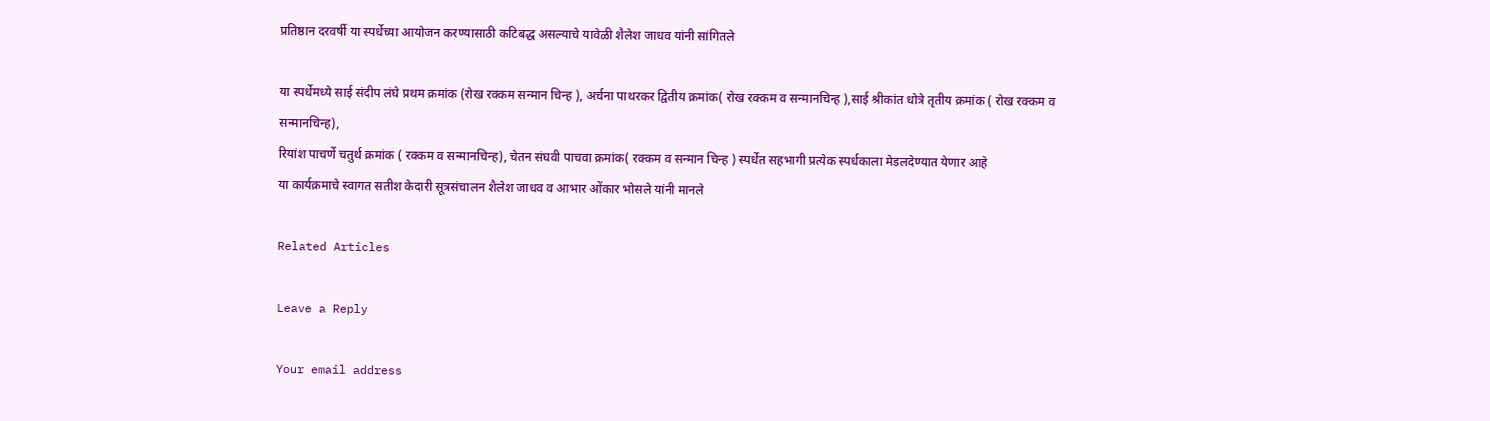प्रतिष्ठान दरवर्षी या स्पर्धेच्या आयोजन करण्यासाठी कटिबद्ध असल्याचे यावेळी शैलेश जाधव यांनी सांगितले

या स्पर्धेमध्ये साई संदीप लंघे प्रथम क्रमांक (रोख रक्कम सन्मान चिन्ह ), अर्चना पाथरकर द्वितीय क्रमांक( रोख रक्कम व सन्मानचिन्ह ),साई श्रीकांत धोत्रे तृतीय क्रमांक ( रोख रक्कम व सन्मानचिन्ह),
रियांश पाचर्णे चतुर्थ क्रमांक ( रक्कम व सन्मानचिन्ह), चेतन संघवी पाचवा क्रमांक( रक्कम व सन्मान चिन्ह ) स्पर्धेत सहभागी प्रत्येक स्पर्धकाला मेडलदेण्यात येणार आहे
या कार्यक्रमाचे स्वागत सतीश केदारी सूत्रसंचालन शैलेश जाधव व आभार ओंकार भोसले यांनी मानले

Related Articles

Leave a Reply

Your email address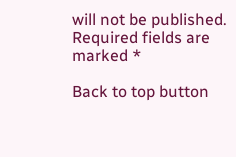will not be published. Required fields are marked *

Back to top button